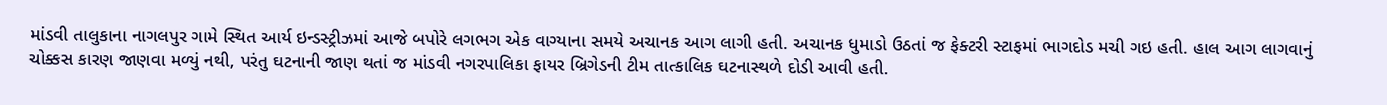માંડવી તાલુકાના નાગલપુર ગામે સ્થિત આર્ય ઇન્ડસ્ટ્રીઝમાં આજે બપોરે લગભગ એક વાગ્યાના સમયે અચાનક આગ લાગી હતી. અચાનક ધુમાડો ઉઠતાં જ ફેક્ટરી સ્ટાફમાં ભાગદોડ મચી ગઇ હતી. હાલ આગ લાગવાનું ચોક્કસ કારણ જાણવા મળ્યું નથી, પરંતુ ઘટનાની જાણ થતાં જ માંડવી નગરપાલિકા ફાયર બ્રિગેડની ટીમ તાત્કાલિક ઘટનાસ્થળે દોડી આવી હતી.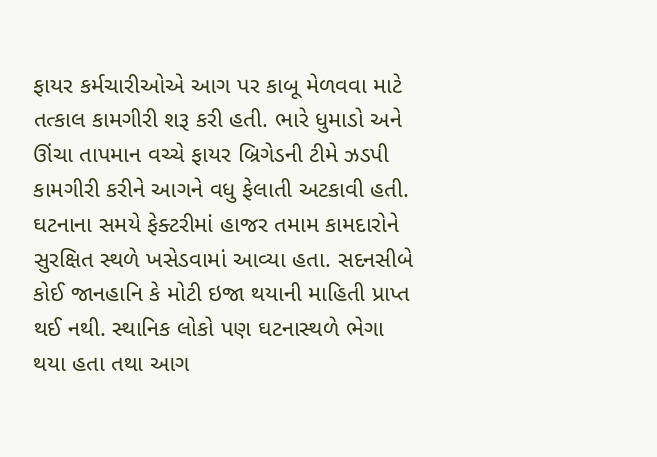ફાયર કર્મચારીઓએ આગ પર કાબૂ મેળવવા માટે તત્કાલ કામગીરી શરૂ કરી હતી. ભારે ધુમાડો અને ઊંચા તાપમાન વચ્ચે ફાયર બ્રિગેડની ટીમે ઝડપી કામગીરી કરીને આગને વધુ ફેલાતી અટકાવી હતી. ઘટનાના સમયે ફેક્ટરીમાં હાજર તમામ કામદારોને સુરક્ષિત સ્થળે ખસેડવામાં આવ્યા હતા. સદનસીબે કોઈ જાનહાનિ કે મોટી ઇજા થયાની માહિતી પ્રાપ્ત થઈ નથી. સ્થાનિક લોકો પણ ઘટનાસ્થળે ભેગા થયા હતા તથા આગ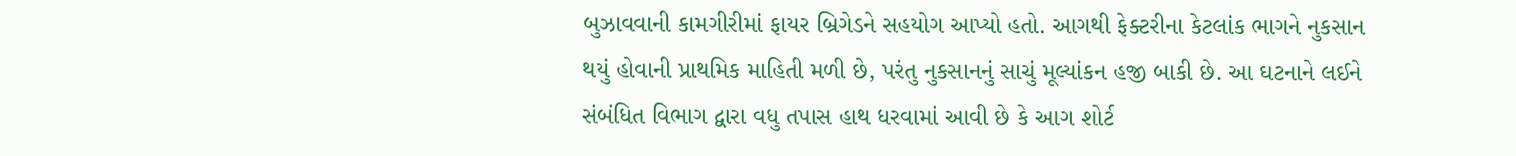બુઝાવવાની કામગીરીમાં ફાયર બ્રિગેડને સહયોગ આપ્યો હતો. આગથી ફેક્ટરીના કેટલાંક ભાગને નુકસાન થયું હોવાની પ્રાથમિક માહિતી મળી છે, પરંતુ નુકસાનનું સાચું મૂલ્યાંકન હજી બાકી છે. આ ઘટનાને લઈને સંબંધિત વિભાગ દ્વારા વધુ તપાસ હાથ ધરવામાં આવી છે કે આગ શોર્ટ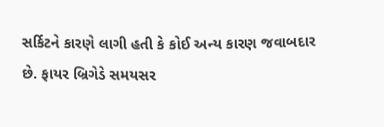સર્કિટને કારણે લાગી હતી કે કોઈ અન્ય કારણ જવાબદાર છે. ફાયર બ્રિગેડે સમયસર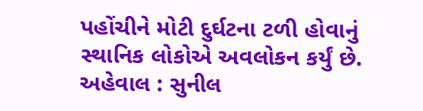પહોંચીને મોટી દુર્ઘટના ટળી હોવાનું સ્થાનિક લોકોએ અવલોકન કર્યું છે.
અહેવાલ : સુનીલ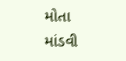મોતા માંડવી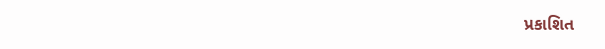પ્રકાશિત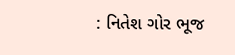: નિતેશ ગોર ભૂજ